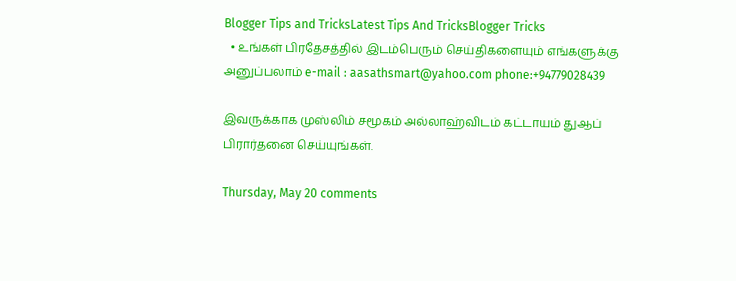Blogger Tips and TricksLatest Tips And TricksBlogger Tricks
  • உங்கள் பிரதேசத்தில் இடம்பெரும் செய்திகளையும் எங்களுக்கு அனுப்பலாம் e-mail : aasathsmart@yahoo.com phone:+94779028439

இவருக்காக முஸ்லிம் சமூகம் அல்லாஹ்விடம் கட்டாயம் துஆப் பிரார்தனை செய்யுங்கள்.

Thursday, May 20 comments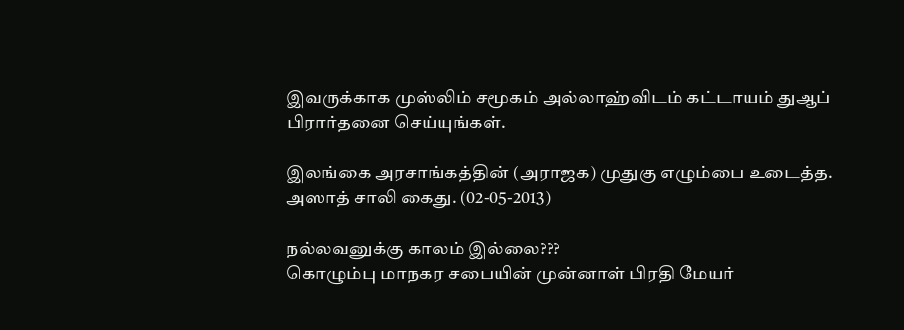இவருக்காக முஸ்லிம் சமூகம் அல்லாஹ்விடம் கட்டாயம் துஆப் பிரார்தனை செய்யுங்கள்.

இலங்கை அரசாங்கத்தின் (அராஜக) முதுகு எழும்பை உடைத்த.
அஸாத் சாலி கைது. (02-05-2013)

நல்லவனுக்கு காலம் இல்லை???
கொழும்பு மாநகர சபையின் முன்னாள் பிரதி மேயர்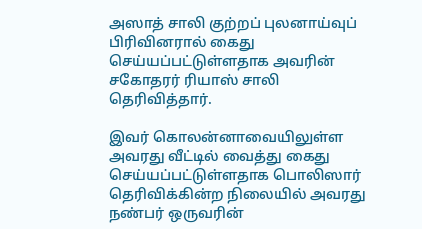அஸாத் சாலி குற்றப் புலனாய்வுப் பிரிவினரால் கைது செய்யப்பட்டுள்ளதாக அவரின் சகோதரர் ரியாஸ் சாலி தெரிவித்தார்.

இவர் கொலன்னாவையிலுள்ள அவரது வீட்டில் வைத்து கைது செய்யப்பட்டுள்ளதாக பொலிஸார் தெரிவிக்கின்ற நிலையில் அவரது நண்பர் ஒருவரின்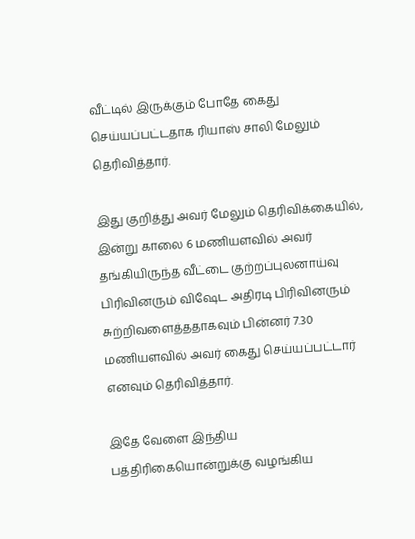வீட்டில் இருக்கும் போதே கைது செய்யப்பட்டதாக ரியாஸ் சாலி மேலும் தெரிவித்தார்.

இது குறித்து அவர் மேலும் தெரிவிக்கையில், இன்று காலை 6 மணியளவில் அவர் தங்கியிருந்த வீட்டை குற்றப்புலனாய்வு பிரிவினரும் விஷேட அதிரடி பிரிவினரும் சுற்றிவளைத்ததாகவும் பின்னர் 7.30 மணியளவில் அவர் கைது செய்யப்பட்டார் எனவும் தெரிவித்தார்.

இதே வேளை இந்திய பத்திரிகையொன்றுக்கு வழங்கிய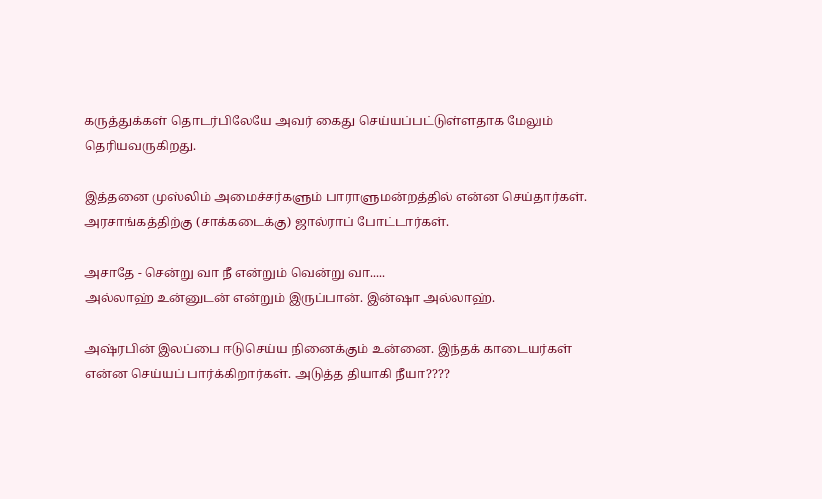கருத்துக்கள் தொடர்பிலேயே அவர் கைது செய்யப்பட்டுள்ளதாக மேலும் தெரியவருகிறது.

இத்தனை முஸ்லிம் அமைச்சர்களும் பாராளுமன்றத்தில் என்ன செய்தார்கள். அரசாங்கத்திற்கு (சாக்கடைக்கு) ஜால்ராப் போட்டார்கள்.

அசாதே - சென்று வா நீ என்றும் வென்று வா.....
அல்லாஹ் உன்னுடன் என்றும் இருப்பான். இன்ஷா அல்லாஹ்.

அஷ்ரபின் இலப்பை ஈடுசெய்ய நினைக்கும் உன்னை. இந்தக் காடையர்கள் என்ன செய்யப் பார்க்கிறார்கள். அடுத்த தியாகி நீயா????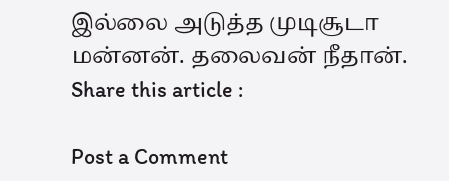இல்லை அடுத்த முடிசூடா மன்னன். தலைவன் நீதான்.
Share this article :

Post a Comment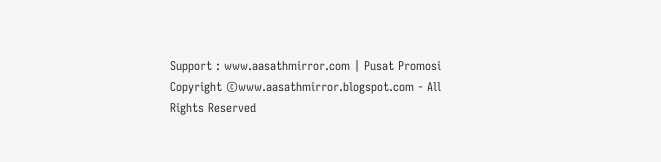Support : www.aasathmirror.com | Pusat Promosi
Copyright ©www.aasathmirror.blogspot.com - All Rights Reserved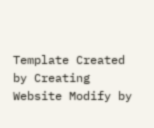Template Created by Creating Website Modify by